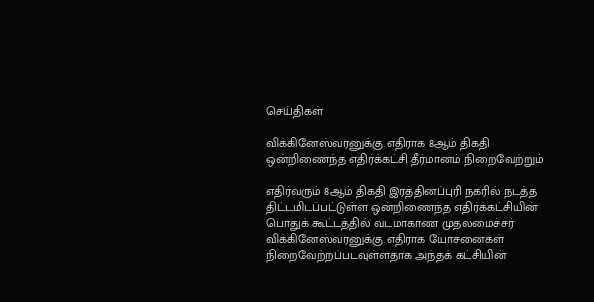செய்திகள்

விக்கினேஸ்வரனுக்கு எதிராக 8ஆம் திகதி ஒன்றிணைந்த எதிர்க்கட்சி தீர்மானம் நிறைவேற்றும்

எதிர்வரும் 8ஆம் திகதி இரத்தினப்புரி நகரில் நடத்த திட்டமிடப்பட்டுள்ள ஒன்றிணைந்த எதிர்க்கட்சியின் பொதுக் கூட்டத்தில் வடமாகாண முதலமைச்சர் விக்கினேஸ்வரனுக்கு எதிராக யோசனைகள் நிறைவேற்றப்படவுள்ளதாக அந்தக் கட்சியின்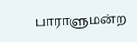பாராளுமன்ற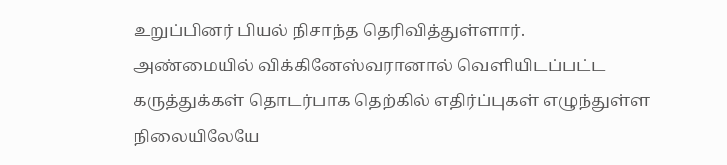உறுப்பினர் பியல் நிசாந்த தெரிவித்துள்ளார்.
அண்மையில் விக்கினேஸ்வரானால் வெளியிடப்பட்ட கருத்துக்கள் தொடர்பாக தெற்கில் எதிர்ப்புகள் எழுந்துள்ள நிலையிலேயே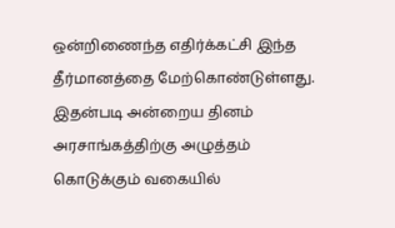ஒன்றிணைந்த எதிர்க்கட்சி இந்த தீர்மானத்தை மேற்கொண்டுள்ளது.
இதன்படி அன்றைய தினம் அரசாங்கத்திற்கு அழுத்தம் கொடுக்கும் வகையில்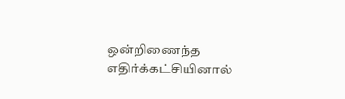ஒன்றிணைந்த எதிர்க்கட்சியினால்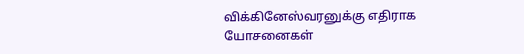விக்கினேஸ்வரனுக்கு எதிராக யோசனைகள்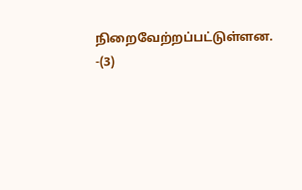நிறைவேற்றப்பட்டுள்ளன. -(3)